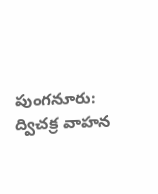పుంగనూరు: ద్విచక్ర వాహన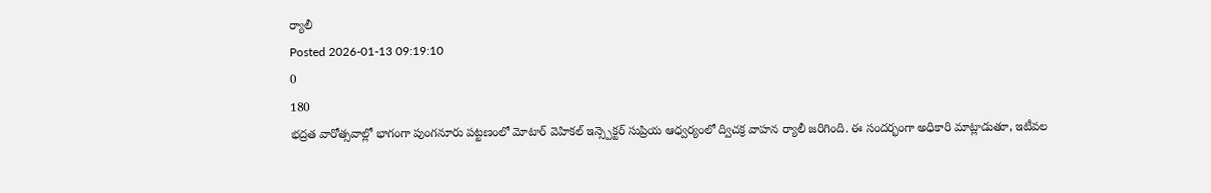ర్యాలీ
Posted 2026-01-13 09:19:10
0
180
భద్రత వారోత్సవాల్లో భాగంగా పుంగనూరు పట్టణంలో మోటార్ వెహికల్ ఇన్స్పెక్టర్ సుప్రియ ఆధ్వర్యంలో ద్విచక్ర వాహన ర్యాలీ జరిగింది. ఈ సందర్భంగా అధికారి మాట్లాడుతూ, ఇటీవల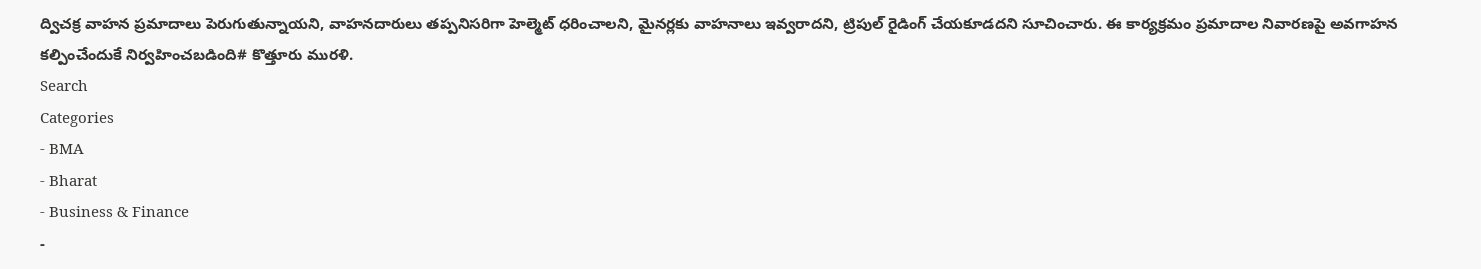ద్విచక్ర వాహన ప్రమాదాలు పెరుగుతున్నాయని, వాహనదారులు తప్పనిసరిగా హెల్మెట్ ధరించాలని, మైనర్లకు వాహనాలు ఇవ్వరాదని, ట్రిపుల్ రైడింగ్ చేయకూడదని సూచించారు. ఈ కార్యక్రమం ప్రమాదాల నివారణపై అవగాహన కల్పించేందుకే నిర్వహించబడింది# కొత్తూరు మురళి.
Search
Categories
- BMA
- Bharat
- Business & Finance
-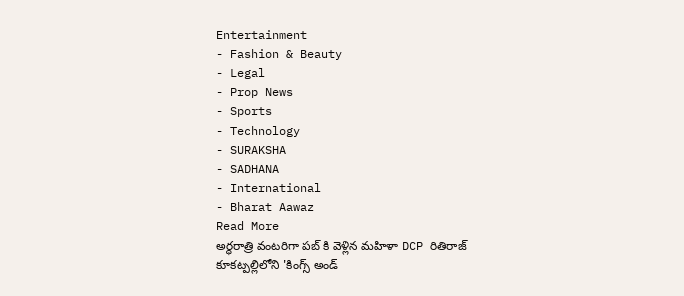Entertainment
- Fashion & Beauty
- Legal
- Prop News
- Sports
- Technology
- SURAKSHA
- SADHANA
- International
- Bharat Aawaz
Read More
అర్ధరాత్రి వంటరిగా పబ్ కి వెళ్లిన మహిళా DCP రితిరాజ్
కూకట్పల్లిలోని 'కింగ్స్ అండ్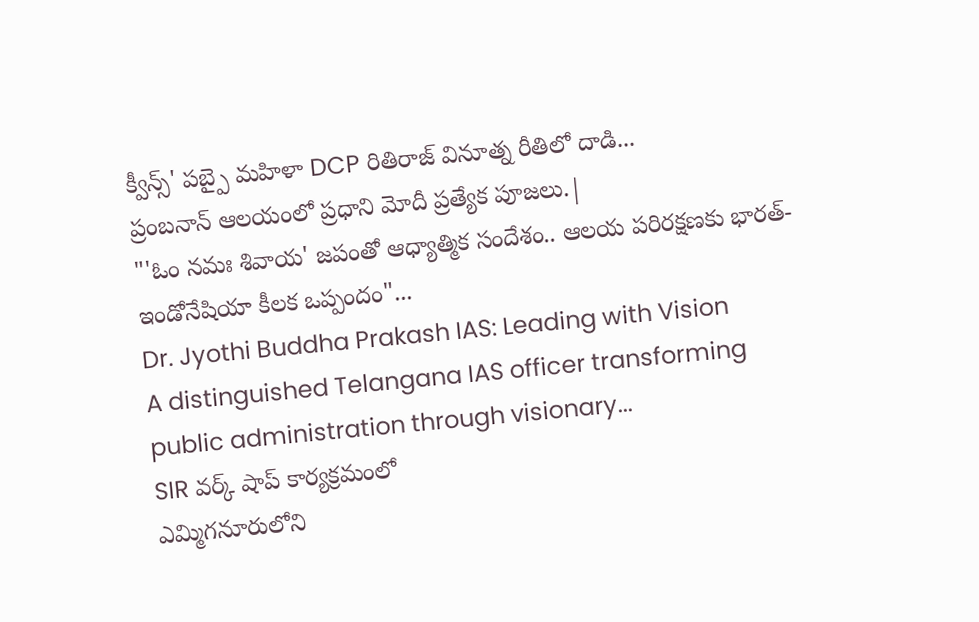క్వీన్స్' పబ్పై మహిళా DCP రితిరాజ్ వినూత్న రీతిలో దాడి...
ప్రంబనాన్ ఆలయంలో ప్రధాని మోదీ ప్రత్యేక పూజలు.|
"'ఓం నమః శివాయ' జపంతో ఆధ్యాత్మిక సందేశం.. ఆలయ పరిరక్షణకు భారత్-ఇండోనేషియా కీలక ఒప్పందం"...
Dr. Jyothi Buddha Prakash IAS: Leading with Vision
A distinguished Telangana IAS officer transforming public administration through visionary...
SIR వర్క్ షాప్ కార్యక్రమంలో
ఎమ్మిగనూరులోని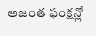అజంత ఫంక్షన్లో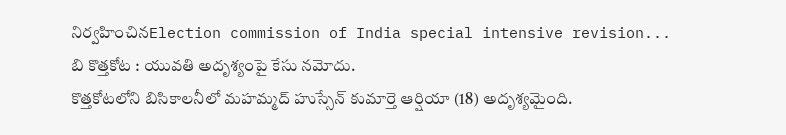నిర్వహించినElection commission of India special intensive revision...
బి కొత్తకోట : యువతి అదృశ్యంపై కేసు నమోదు.
కొత్తకోటలోని బిసికాలనీలో మహమ్మద్ హుస్సేన్ కుమార్తె ఆర్షియా (18) అదృశ్యమైంది.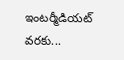ఇంటర్మీడియట్ వరకు...